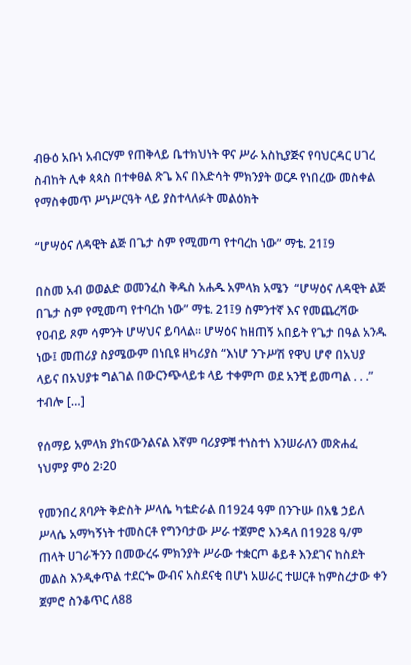ብፁዕ አቡነ አብርሃም የጠቅላይ ቤተክህነት ዋና ሥራ አስኪያጅና የባህርዳር ሀገረ ስብከት ሊቀ ጳጳስ በተቀፀል ጽጌ እና በእድሳት ምክንያት ወርዶ የነበረው መስቀል የማስቀመጥ ሥነሥርዓት ላይ ያስተላለፉት መልዕክት

“ሆሣዕና ለዳዊት ልጅ በጌታ ስም የሚመጣ የተባረከ ነው” ማቴ. 21፤9

በስመ አብ ወወልድ ወመንፈስ ቅዱስ አሐዱ አምላክ አሜን  “ሆሣዕና ለዳዊት ልጅ በጌታ ስም የሚመጣ የተባረከ ነው” ማቴ. 21፤9 ስምንተኛ እና የመጨረሻው የዐብይ ጾም ሳምንት ሆሣህና ይባላል፡፡ ሆሣዕና ከዘጠኝ አበይት የጌታ በዓል አንዱ ነው፤ መጠሪያ ስያሜውም በነቢዩ ዘካሪያስ “እነሆ ንጉሥሽ የዋህ ሆኖ በአህያ ላይና በአህያቱ ግልገል በውርንጭላይቱ ላይ ተቀምጦ ወደ አንቺ ይመጣል . . .” ተብሎ […]

የሰማይ አምላክ ያከናውንልናል እኛም ባሪያዎቹ ተነስተነ እንሠራለን መጽሐፈ ነህምያ ምዕ 2፡20

የመንበረ ጸባዖት ቅድስት ሥላሴ ካቴድራል በ1924 ዓም በንጉሡ በአፄ ኃይለ ሥላሴ አማካኝነት ተመስርቶ የግንባታው ሥራ ተጀምሮ እንዳለ በ1928 ዓ/ም ጠላት ሀገራችንን በመውረሩ ምክንያት ሥራው ተቋርጦ ቆይቶ እንደገና ከስደት መልስ እንዲቀጥል ተደርጐ ውብና አስደናቂ በሆነ አሠራር ተሠርቶ ከምስረታው ቀን ጀምሮ ስንቆጥር ለ88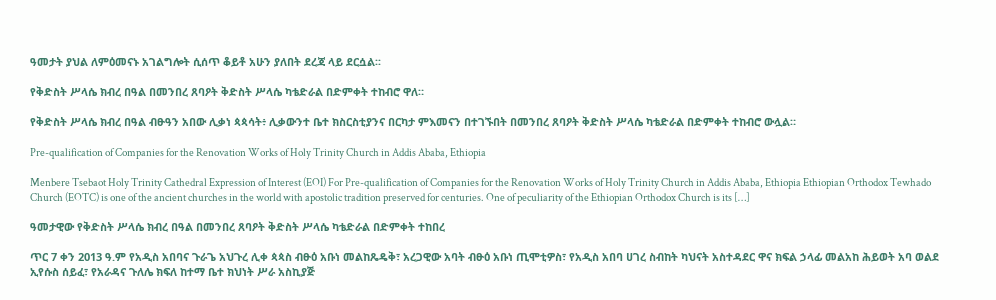ዓመታት ያህል ለምዕመናኑ አገልግሎት ሲሰጥ ቆይቶ አሁን ያለበት ደረጃ ላይ ደርሷል፡፡

የቅድስት ሥላሴ ክብረ በዓል በመንበረ ጸባዖት ቅድስት ሥላሴ ካቴድራል በድምቀት ተከብሮ ዋለ።

የቅድስት ሥላሴ ክብረ በዓል ብፁዓን አበው ሊቃነ ጳጳሳት፥ ሊቃውንተ ቤተ ክስርስቲያንና በርካታ ምእመናን በተገኙበት በመንበረ ጸባዖት ቅድስት ሥላሴ ካቴድራል በድምቀት ተከብሮ ውሏል።

Pre-qualification of Companies for the Renovation Works of Holy Trinity Church in Addis Ababa, Ethiopia

Menbere Tsebaot Holy Trinity Cathedral Expression of Interest (EOI) For Pre-qualification of Companies for the Renovation Works of Holy Trinity Church in Addis Ababa, Ethiopia Ethiopian Orthodox Tewhado Church (EOTC) is one of the ancient churches in the world with apostolic tradition preserved for centuries. One of peculiarity of the Ethiopian Orthodox Church is its […]

ዓመታዊው የቅድስት ሥላሴ ክብረ በዓል በመንበረ ጸባዖት ቅድስት ሥላሴ ካቴድራል በድምቀት ተከበረ

ጥር 7 ቀን 2013 ዓ.ም የአዲስ አበባና ጉራጌ አህጉረ ሊቀ ጳጳስ ብፁዕ አቡነ መልከጼዴቅ፣ አረጋዊው አባት ብፁዕ አቡነ ጢሞቲዎስ፣ የአዲስ አበባ ሀገረ ስብከት ካህናት አስተዳደር ዋና ክፍል ኃላፊ መልአከ ሕይወት አባ ወልደ ኢየሱስ ሰይፈ፣ የአራዳና ጉለሌ ክፍለ ከተማ ቤተ ክህነት ሥራ አስኪያጅ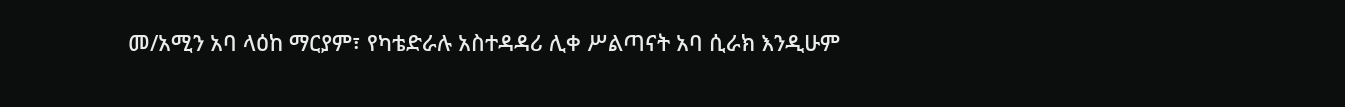መ/አሚን አባ ላዕከ ማርያም፣ የካቴድራሉ አስተዳዳሪ ሊቀ ሥልጣናት አባ ሲራክ እንዲሁም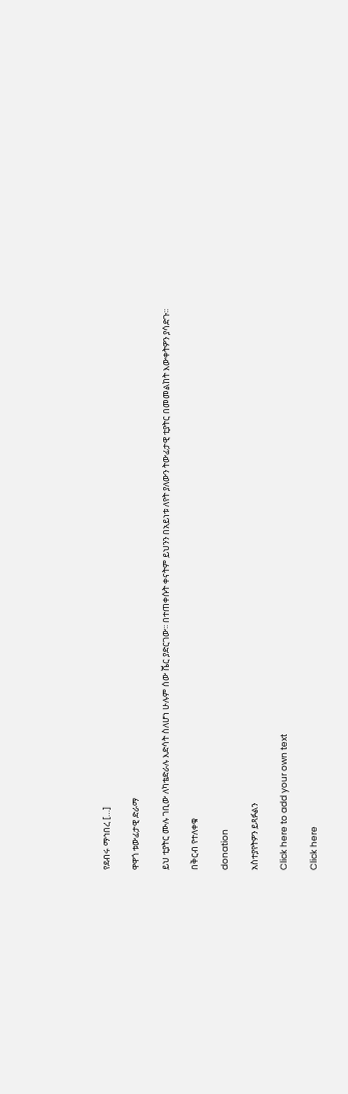የደብሩ ማኅበረ […]

ዋዋጎ ቱውፊታዊ ድራማ

ይህ ቲያትር ሙሉ ገቢው ለካቴድራሉ እድሳት ስለሆነ ሁሉም ሰው ሼር ያድርገው፡፡ በተጠቀሱት ቀናትም ይህንን በአይነቱ ለየት ያለውን ትውፊታዊ ቲያትር በመመልከት እውቀትዎን ያሳድጉ፡፡

በቅርብ የተለቀቁ

donation

አስተያየትዎን ይጻፉልን

Click here to add your own text

Click here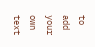to add your own text